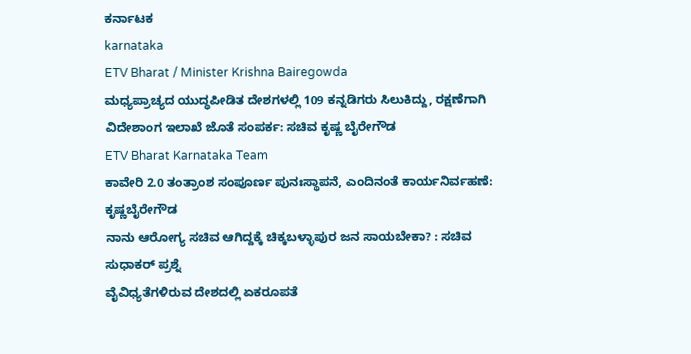ಕರ್ನಾಟಕ
karnataka
ETV Bharat / Minister Krishna Bairegowda
ಮಧ್ಯಪ್ರಾಚ್ಯದ ಯುದ್ಧಪೀಡಿತ ದೇಶಗಳಲ್ಲಿ 109 ಕನ್ನಡಿಗರು ಸಿಲುಕಿದ್ದು, ರಕ್ಷಣೆಗಾಗಿ ವಿದೇಶಾಂಗ ಇಲಾಖೆ ಜೊತೆ ಸಂಪರ್ಕ: ಸಚಿವ ಕೃಷ್ಣ ಬೈರೇಗೌಡ
ETV Bharat Karnataka Team
ಕಾವೇರಿ 2.0 ತಂತ್ರಾಂಶ ಸಂಪೂರ್ಣ ಪುನಃಸ್ಥಾಪನೆ, ಎಂದಿನಂತೆ ಕಾರ್ಯನಿರ್ವಹಣೆ: ಕೃಷ್ಣಬೈರೇಗೌಡ
ನಾನು ಆರೋಗ್ಯ ಸಚಿವ ಆಗಿದ್ದಕ್ಕೆ ಚಿಕ್ಕಬಳ್ಳಾಪುರ ಜನ ಸಾಯಬೇಕಾ? : ಸಚಿವ ಸುಧಾಕರ್ ಪ್ರಶ್ನೆ
ವೈವಿಧ್ಯತೆಗಳಿರುವ ದೇಶದಲ್ಲಿ ಏಕರೂಪತೆ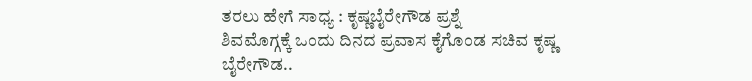ತರಲು ಹೇಗೆ ಸಾಧ್ಯ : ಕೃಷ್ಣಬೈರೇಗೌಡ ಪ್ರಶ್ನೆ
ಶಿವಮೊಗ್ಗಕ್ಕೆ ಒಂದು ದಿನದ ಪ್ರವಾಸ ಕೈಗೊಂಡ ಸಚಿವ ಕೃಷ್ಣ ಬೈರೇಗೌಡ..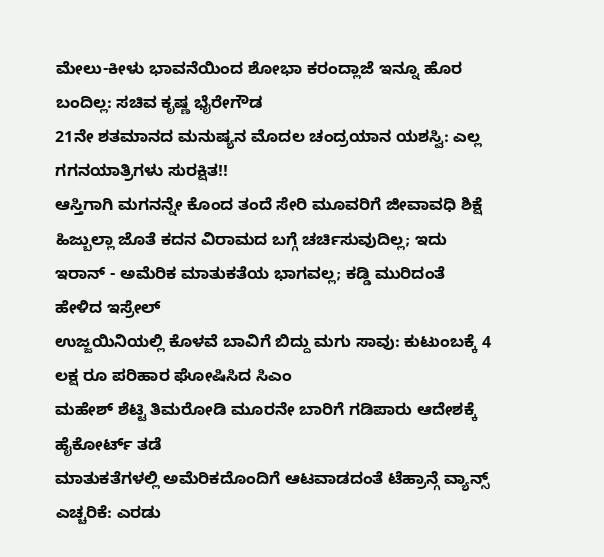ಮೇಲು-ಕೀಳು ಭಾವನೆಯಿಂದ ಶೋಭಾ ಕರಂದ್ಲಾಜೆ ಇನ್ನೂ ಹೊರ ಬಂದಿಲ್ಲ: ಸಚಿವ ಕೃಷ್ಣ ಭೈರೇಗೌಡ
21ನೇ ಶತಮಾನದ ಮನುಷ್ಯನ ಮೊದಲ ಚಂದ್ರಯಾನ ಯಶಸ್ವಿ: ಎಲ್ಲ ಗಗನಯಾತ್ರಿಗಳು ಸುರಕ್ಷಿತ!!
ಆಸ್ತಿಗಾಗಿ ಮಗನನ್ನೇ ಕೊಂದ ತಂದೆ ಸೇರಿ ಮೂವರಿಗೆ ಜೀವಾವಧಿ ಶಿಕ್ಷೆ
ಹಿಜ್ಬುಲ್ಲಾ ಜೊತೆ ಕದನ ವಿರಾಮದ ಬಗ್ಗೆ ಚರ್ಚಿಸುವುದಿಲ್ಲ; ಇದು ಇರಾನ್ - ಅಮೆರಿಕ ಮಾತುಕತೆಯ ಭಾಗವಲ್ಲ; ಕಡ್ಡಿ ಮುರಿದಂತೆ ಹೇಳಿದ ಇಸ್ರೇಲ್
ಉಜ್ಜಯಿನಿಯಲ್ಲಿ ಕೊಳವೆ ಬಾವಿಗೆ ಬಿದ್ದು ಮಗು ಸಾವು: ಕುಟುಂಬಕ್ಕೆ 4 ಲಕ್ಷ ರೂ ಪರಿಹಾರ ಘೋಷಿಸಿದ ಸಿಎಂ
ಮಹೇಶ್ ಶೆಟ್ಟಿ ತಿಮರೋಡಿ ಮೂರನೇ ಬಾರಿಗೆ ಗಡಿಪಾರು ಆದೇಶಕ್ಕೆ ಹೈಕೋರ್ಟ್ ತಡೆ
ಮಾತುಕತೆಗಳಲ್ಲಿ ಅಮೆರಿಕದೊಂದಿಗೆ ಆಟವಾಡದಂತೆ ಟೆಹ್ರಾನ್ಗೆ ವ್ಯಾನ್ಸ್ ಎಚ್ಚರಿಕೆ: ಎರಡು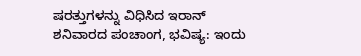ಷರತ್ತುಗಳನ್ನು ವಿಧಿಸಿದ ಇರಾನ್
ಶನಿವಾರದ ಪಂಚಾಂಗ, ಭವಿಷ್ಯ: ಇಂದು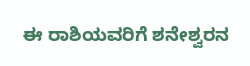ಈ ರಾಶಿಯವರಿಗೆ ಶನೇಶ್ವರನ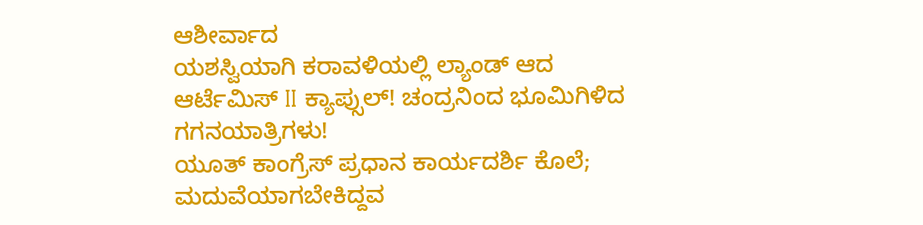ಆಶೀರ್ವಾದ
ಯಶಸ್ವಿಯಾಗಿ ಕರಾವಳಿಯಲ್ಲಿ ಲ್ಯಾಂಡ್ ಆದ ಆರ್ಟೆಮಿಸ್ II ಕ್ಯಾಪ್ಸುಲ್! ಚಂದ್ರನಿಂದ ಭೂಮಿಗಿಳಿದ ಗಗನಯಾತ್ರಿಗಳು!
ಯೂತ್ ಕಾಂಗ್ರೆಸ್ ಪ್ರಧಾನ ಕಾರ್ಯದರ್ಶಿ ಕೊಲೆ; ಮದುವೆಯಾಗಬೇಕಿದ್ದವ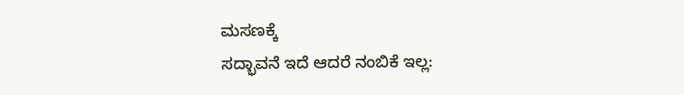ಮಸಣಕ್ಕೆ
ಸದ್ಭಾವನೆ ಇದೆ ಆದರೆ ನಂಬಿಕೆ ಇಲ್ಲ: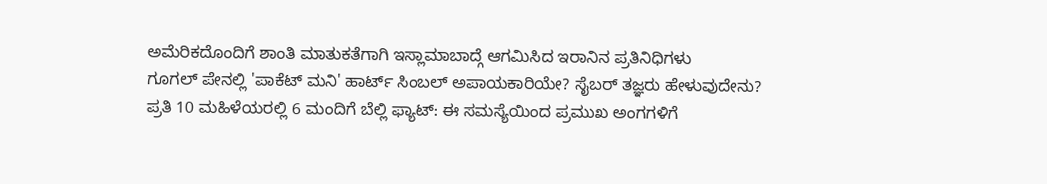ಅಮೆರಿಕದೊಂದಿಗೆ ಶಾಂತಿ ಮಾತುಕತೆಗಾಗಿ ಇಸ್ಲಾಮಾಬಾದ್ಗೆ ಆಗಮಿಸಿದ ಇರಾನಿನ ಪ್ರತಿನಿಧಿಗಳು
ಗೂಗಲ್ ಪೇನಲ್ಲಿ 'ಪಾಕೆಟ್ ಮನಿ' ಹಾರ್ಟ್ ಸಿಂಬಲ್ ಅಪಾಯಕಾರಿಯೇ? ಸೈಬರ್ ತಜ್ಞರು ಹೇಳುವುದೇನು?
ಪ್ರತಿ 10 ಮಹಿಳೆಯರಲ್ಲಿ 6 ಮಂದಿಗೆ ಬೆಲ್ಲಿ ಫ್ಯಾಟ್: ಈ ಸಮಸ್ಯೆಯಿಂದ ಪ್ರಮುಖ ಅಂಗಗಳಿಗೆ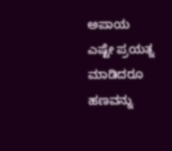ಅಪಾಯ
ಎಷ್ಟೇ ಪ್ರಯತ್ನ ಮಾಡಿದರೂ ಹಣವನ್ನು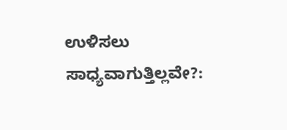ಉಳಿಸಲು ಸಾಧ್ಯವಾಗುತ್ತಿಲ್ಲವೇ?: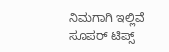ನಿಮಗಾಗಿ ಇಲ್ಲಿವೆ ಸೂಪರ್ ಟಿಪ್ಸ್